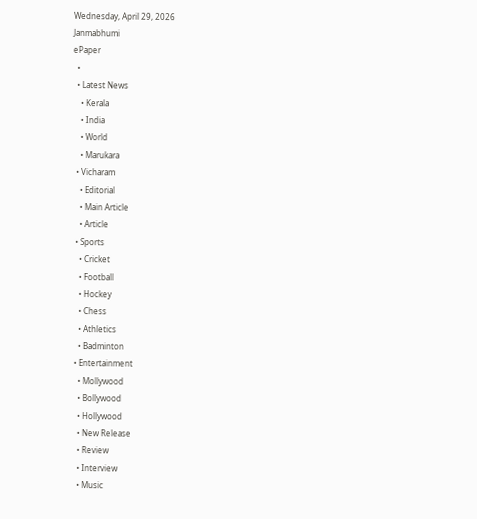Wednesday, April 29, 2026
Janmabhumi
ePaper
  •
  • Latest News
    • Kerala
    • India
    • World
    • Marukara
  • Vicharam
    • Editorial
    • Main Article
    • Article
  • Sports
    • Cricket
    • Football
    • Hockey
    • Chess
    • Athletics
    • Badminton
  • Entertainment
    • Mollywood
    • Bollywood
    • Hollywood
    • New Release
    • Review
    • Interview
    • Music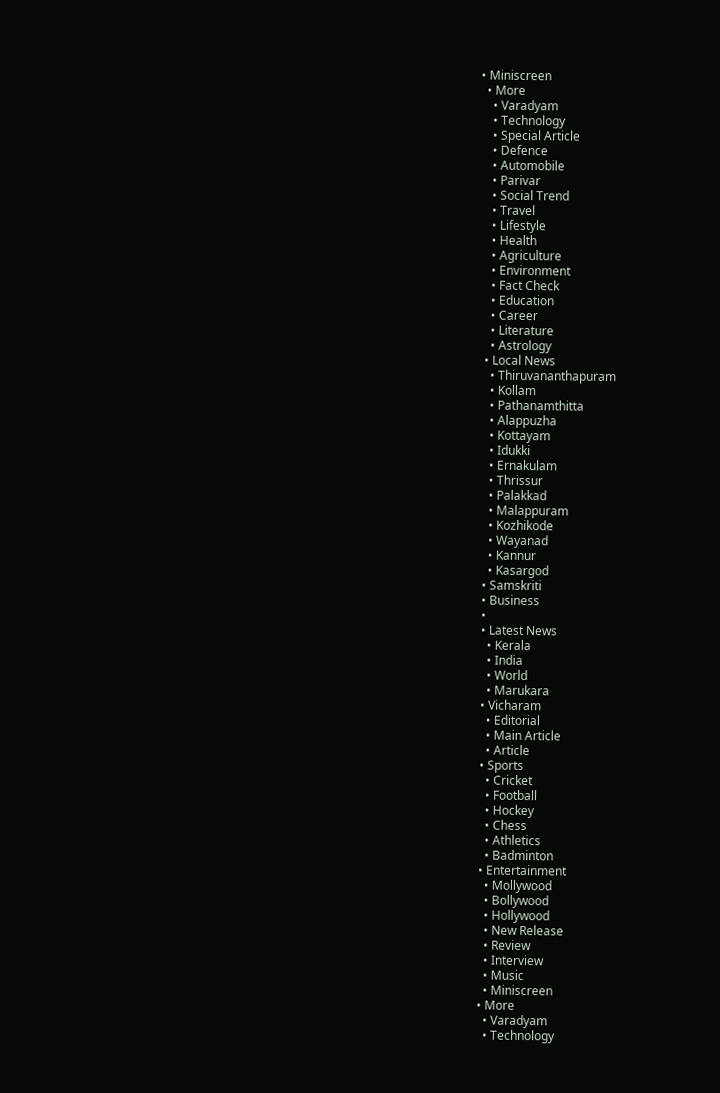• Miniscreen
  • More
    • Varadyam
    • Technology
    • Special Article
    • Defence
    • Automobile
    • Parivar
    • Social Trend
    • Travel
    • Lifestyle
    • Health
    • Agriculture
    • Environment
    • Fact Check
    • Education
    • Career
    • Literature
    • Astrology
  • Local News
    • Thiruvananthapuram
    • Kollam
    • Pathanamthitta
    • Alappuzha
    • Kottayam
    • Idukki
    • Ernakulam
    • Thrissur
    • Palakkad
    • Malappuram
    • Kozhikode
    • Wayanad
    • Kannur
    • Kasargod
  • Samskriti
  • Business
  •
  • Latest News
    • Kerala
    • India
    • World
    • Marukara
  • Vicharam
    • Editorial
    • Main Article
    • Article
  • Sports
    • Cricket
    • Football
    • Hockey
    • Chess
    • Athletics
    • Badminton
  • Entertainment
    • Mollywood
    • Bollywood
    • Hollywood
    • New Release
    • Review
    • Interview
    • Music
    • Miniscreen
  • More
    • Varadyam
    • Technology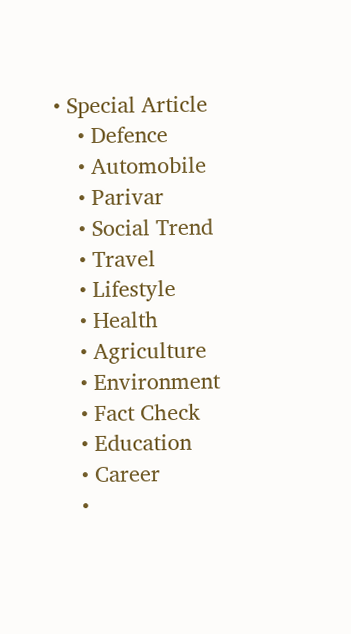• Special Article
    • Defence
    • Automobile
    • Parivar
    • Social Trend
    • Travel
    • Lifestyle
    • Health
    • Agriculture
    • Environment
    • Fact Check
    • Education
    • Career
    •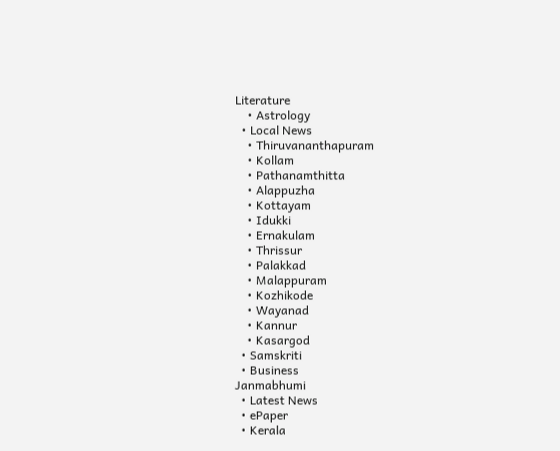Literature
    • Astrology
  • Local News
    • Thiruvananthapuram
    • Kollam
    • Pathanamthitta
    • Alappuzha
    • Kottayam
    • Idukki
    • Ernakulam
    • Thrissur
    • Palakkad
    • Malappuram
    • Kozhikode
    • Wayanad
    • Kannur
    • Kasargod
  • Samskriti
  • Business
Janmabhumi
  • Latest News
  • ePaper
  • Kerala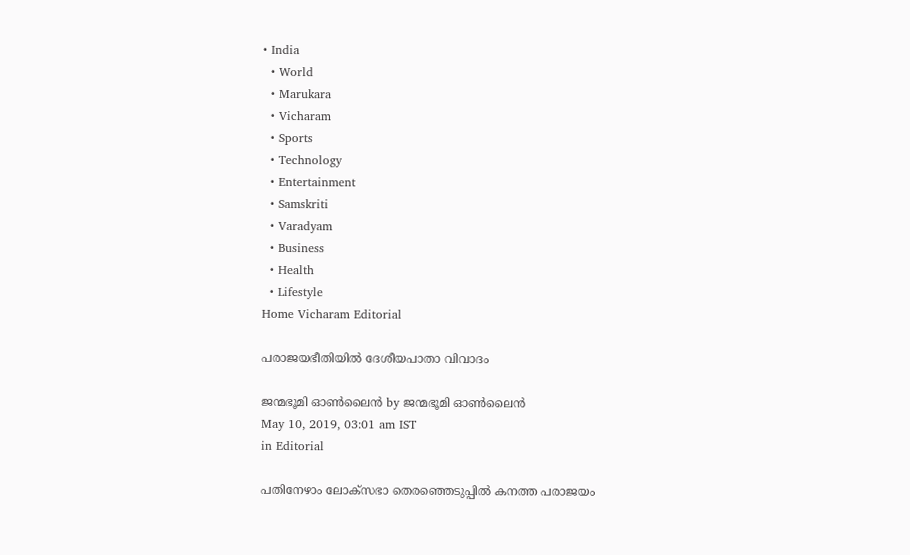• India
  • World
  • Marukara
  • Vicharam
  • Sports
  • Technology
  • Entertainment
  • Samskriti
  • Varadyam
  • Business
  • Health
  • Lifestyle
Home Vicharam Editorial

പരാജയഭീതിയില്‍ ദേശീയപാതാ വിവാദം

ജന്മഭൂമി ഓണ്‍ലൈന്‍ by ജന്മഭൂമി ഓണ്‍ലൈന്‍
May 10, 2019, 03:01 am IST
in Editorial

പതിനേഴാം ലോക്‌സഭാ തെരഞ്ഞെടുപ്പില്‍ കനത്ത പരാജയം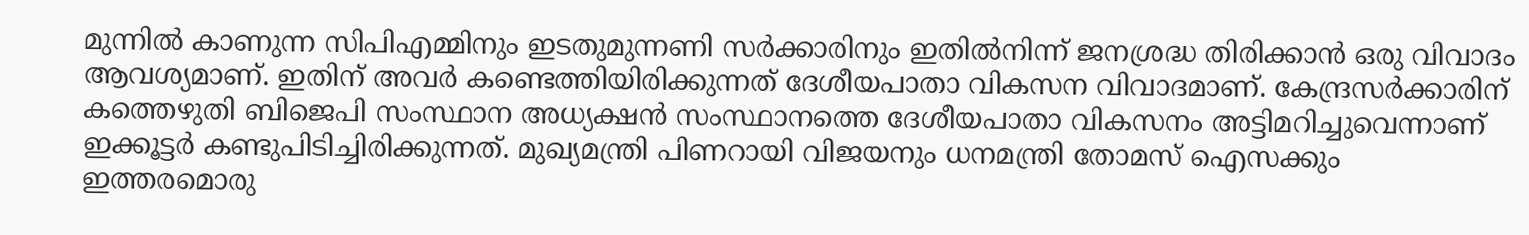മുന്നില്‍ കാണുന്ന സിപിഎമ്മിനും ഇടതുമുന്നണി സര്‍ക്കാരിനും ഇതില്‍നിന്ന് ജനശ്രദ്ധ തിരിക്കാന്‍ ഒരു വിവാദം ആവശ്യമാണ്. ഇതിന് അവര്‍ കണ്ടെത്തിയിരിക്കുന്നത് ദേശീയപാതാ വികസന വിവാദമാണ്. കേന്ദ്രസര്‍ക്കാരിന് കത്തെഴുതി ബിജെപി സംസ്ഥാന അധ്യക്ഷന്‍ സംസ്ഥാനത്തെ ദേശീയപാതാ വികസനം അട്ടിമറിച്ചുവെന്നാണ് ഇക്കൂട്ടര്‍ കണ്ടുപിടിച്ചിരിക്കുന്നത്. മുഖ്യമന്ത്രി പിണറായി വിജയനും ധനമന്ത്രി തോമസ് ഐസക്കും ഇത്തരമൊരു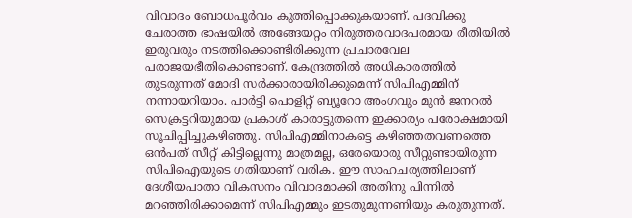വിവാദം ബോധപൂര്‍വം കുത്തിപ്പൊക്കുകയാണ്. പദവിക്കു ചേരാത്ത ഭാഷയില്‍ അങ്ങേയറ്റം നിരുത്തരവാദപരമായ രീതിയില്‍ ഇരുവരും നടത്തിക്കൊണ്ടിരിക്കുന്ന പ്രചാരവേല പരാജയഭീതികൊണ്ടാണ്. കേന്ദ്രത്തില്‍ അധികാരത്തില്‍ തുടരുന്നത് മോദി സര്‍ക്കാരായിരിക്കുമെന്ന് സിപിഎമ്മിന് നന്നായറിയാം. പാര്‍ട്ടി പൊളിറ്റ് ബ്യൂറോ അംഗവും മുന്‍ ജനറല്‍ സെക്രട്ടറിയുമായ പ്രകാശ് കാരാട്ടുതന്നെ ഇക്കാര്യം പരോക്ഷമായി സൂചിപ്പിച്ചുകഴിഞ്ഞു. സിപിഎമ്മിനാകട്ടെ കഴിഞ്ഞതവണത്തെ ഒന്‍പത് സീറ്റ് കിട്ടില്ലെന്നു മാത്രമല്ല, ഒരേയൊരു സീറ്റുണ്ടായിരുന്ന സിപിഐയുടെ ഗതിയാണ് വരിക. ഈ സാഹചര്യത്തിലാണ് ദേശീയപാതാ വികസനം വിവാദമാക്കി അതിനു പിന്നില്‍ മറഞ്ഞിരിക്കാമെന്ന് സിപിഎമ്മും ഇടതുമുന്നണിയും കരുതുന്നത്.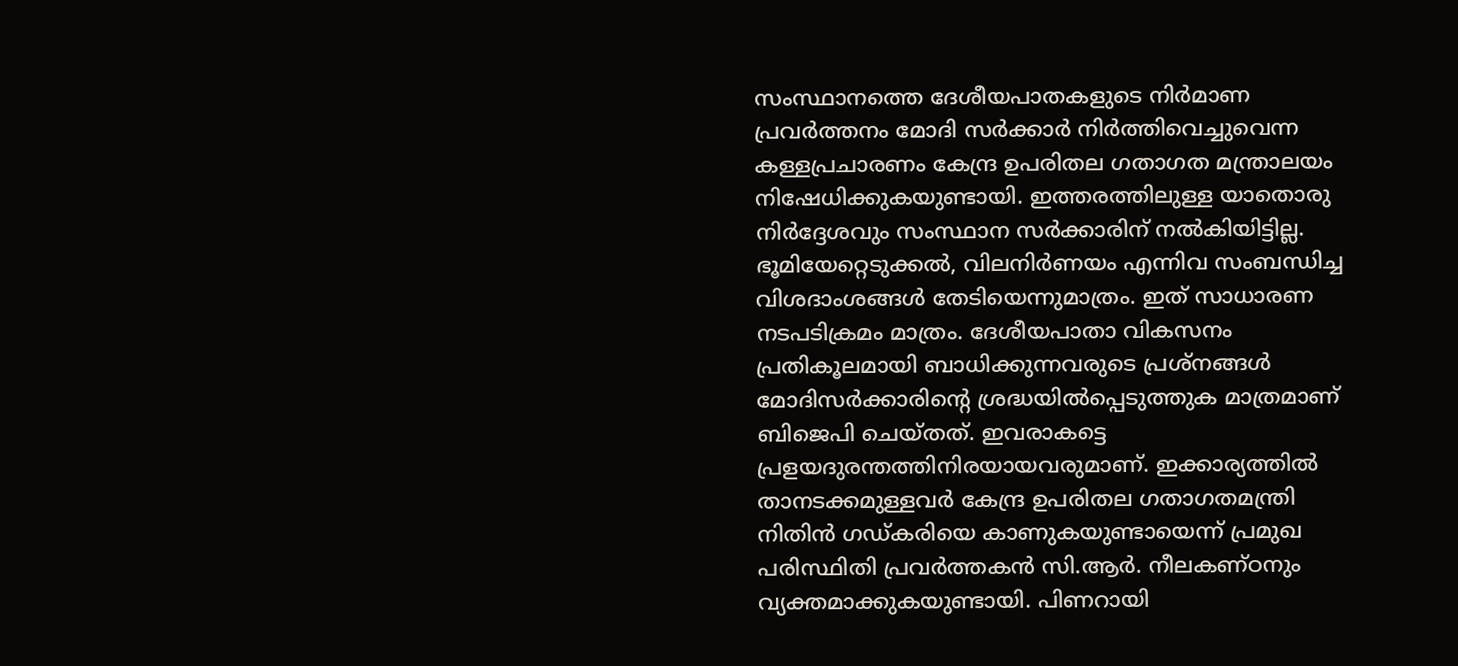സംസ്ഥാനത്തെ ദേശീയപാതകളുടെ നിര്‍മാണ പ്രവര്‍ത്തനം മോദി സര്‍ക്കാര്‍ നിര്‍ത്തിവെച്ചുവെന്ന കള്ളപ്രചാരണം കേന്ദ്ര ഉപരിതല ഗതാഗത മന്ത്രാലയം നിഷേധിക്കുകയുണ്ടായി. ഇത്തരത്തിലുള്ള യാതൊരു നിര്‍ദ്ദേശവും സംസ്ഥാന സര്‍ക്കാരിന് നല്‍കിയിട്ടില്ല. ഭൂമിയേറ്റെടുക്കല്‍, വിലനിര്‍ണയം എന്നിവ സംബന്ധിച്ച വിശദാംശങ്ങള്‍ തേടിയെന്നുമാത്രം. ഇത് സാധാരണ നടപടിക്രമം മാത്രം. ദേശീയപാതാ വികസനം പ്രതികൂലമായി ബാധിക്കുന്നവരുടെ പ്രശ്‌നങ്ങള്‍ മോദിസര്‍ക്കാരിന്റെ ശ്രദ്ധയില്‍പ്പെടുത്തുക മാത്രമാണ് ബിജെപി ചെയ്തത്. ഇവരാകട്ടെ പ്രളയദുരന്തത്തിനിരയായവരുമാണ്. ഇക്കാര്യത്തില്‍ താനടക്കമുള്ളവര്‍ കേന്ദ്ര ഉപരിതല ഗതാഗതമന്ത്രി നിതിന്‍ ഗഡ്കരിയെ കാണുകയുണ്ടായെന്ന് പ്രമുഖ പരിസ്ഥിതി പ്രവര്‍ത്തകന്‍ സി.ആര്‍. നീലകണ്ഠനും വ്യക്തമാക്കുകയുണ്ടായി. പിണറായി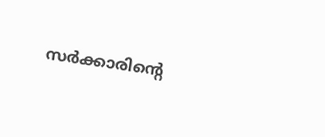സര്‍ക്കാരിന്റെ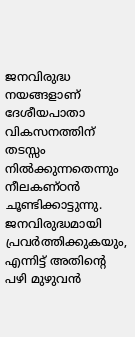ജനവിരുദ്ധ നയങ്ങളാണ് ദേശീയപാതാ വികസനത്തിന് തടസ്സം നില്‍ക്കുന്നതെന്നും നീലകണ്ഠന്‍ ചൂണ്ടിക്കാട്ടുന്നു. ജനവിരുദ്ധമായി പ്രവര്‍ത്തിക്കുകയും, എന്നിട്ട് അതിന്റെ പഴി മുഴുവന്‍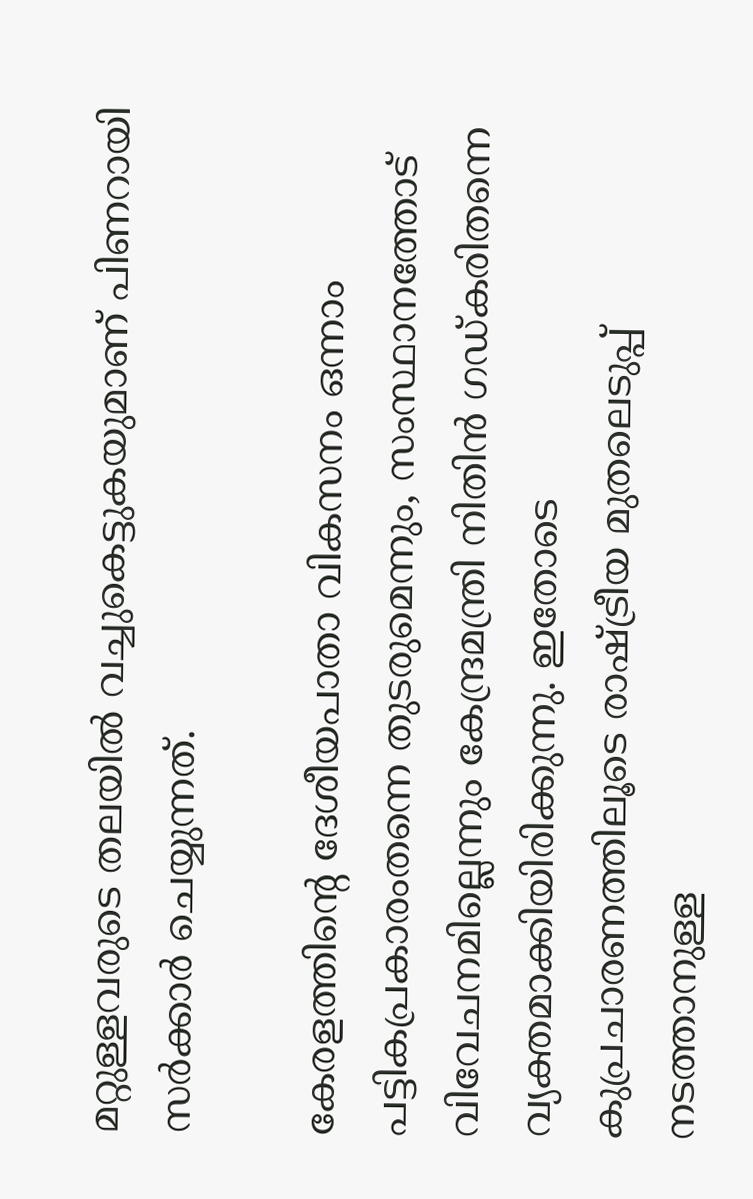മറ്റുള്ളവരുടെ തലയില്‍ വച്ചുകെട്ടുകയുമാണ് പിണറായി സര്‍ക്കാര്‍ ചെയ്യുന്നത്.

കേരളത്തിന്റെ ദേശീയപാതാ വികസനം ഒന്നാം പട്ടികപ്രകാരംതന്നെ തുടരുമെന്നും, സംസ്ഥാനത്തോട് വിവേചനമില്ലെന്നും കേന്ദ്രമന്ത്രി നിതിന്‍ ഗഡ്കരിതന്നെ വ്യക്തമാക്കിയിരിക്കുന്നു. ഇതോടെ കുപ്രചാരണത്തിലൂടെ രാഷ്‌ട്രീയ മുതലെടുപ്പ് നടത്താനുള്ള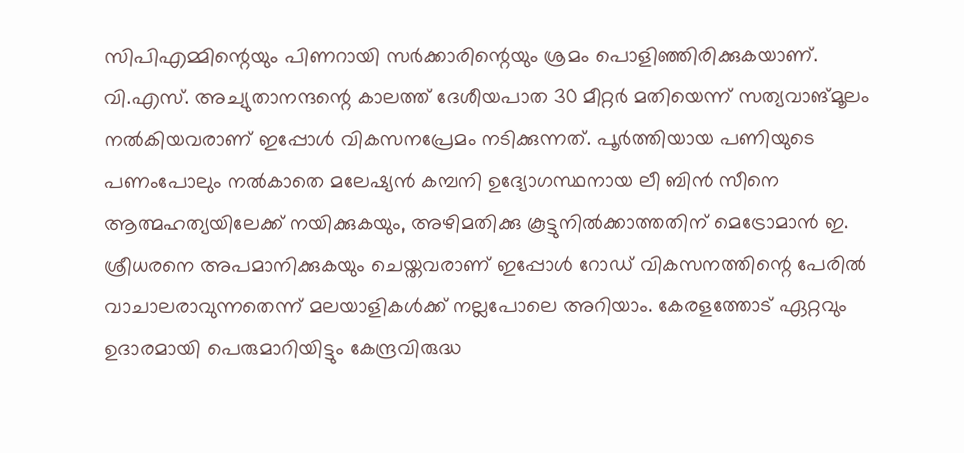സിപിഎമ്മിന്റെയും പിണറായി സര്‍ക്കാരിന്റെയും ശ്രമം പൊളിഞ്ഞിരിക്കുകയാണ്. വി.എസ്. അച്യുതാനന്ദന്റെ കാലത്ത് ദേശീയപാത 30 മീറ്റര്‍ മതിയെന്ന് സത്യവാങ്മൂലം നല്‍കിയവരാണ് ഇപ്പോള്‍ വികസനപ്രേമം നടിക്കുന്നത്. പൂര്‍ത്തിയായ പണിയുടെ പണംപോലും നല്‍കാതെ മലേഷ്യന്‍ കമ്പനി ഉദ്യോഗസ്ഥനായ ലീ ബിന്‍ സീനെ ആത്മഹത്യയിലേക്ക് നയിക്കുകയും, അഴിമതിക്കു കൂട്ടുനില്‍ക്കാത്തതിന് മെട്രോമാന്‍ ഇ. ശ്രീധരനെ അപമാനിക്കുകയും ചെയ്തവരാണ് ഇപ്പോള്‍ റോഡ് വികസനത്തിന്റെ പേരില്‍ വാചാലരാവുന്നതെന്ന് മലയാളികള്‍ക്ക് നല്ലപോലെ അറിയാം. കേരളത്തോട് ഏറ്റവും ഉദാരമായി പെരുമാറിയിട്ടും കേന്ദ്രവിരുദ്ധ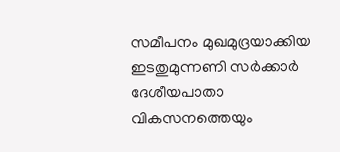സമീപനം മുഖമുദ്രയാക്കിയ ഇടതുമുന്നണി സര്‍ക്കാര്‍ ദേശീയപാതാ വികസനത്തെയും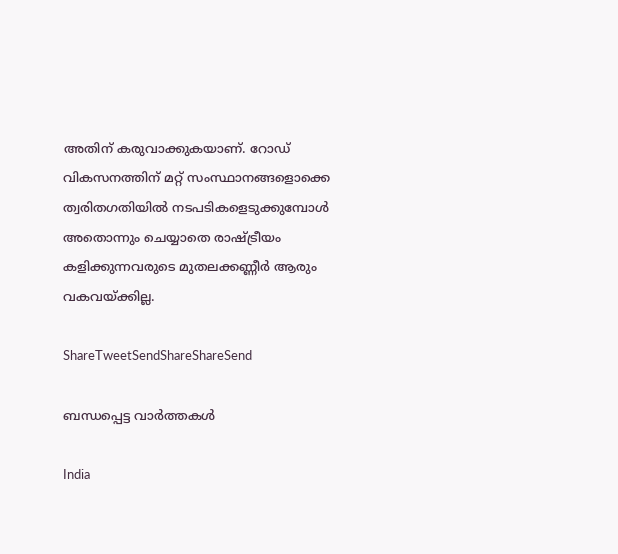അതിന് കരുവാക്കുകയാണ്. റോഡ് വികസനത്തിന് മറ്റ് സംസ്ഥാനങ്ങളൊക്കെ ത്വരിതഗതിയില്‍ നടപടികളെടുക്കുമ്പോള്‍ അതൊന്നും ചെയ്യാതെ രാഷ്‌ട്രീയം കളിക്കുന്നവരുടെ മുതലക്കണ്ണീര്‍ ആരും വകവയ്‌ക്കില്ല.

ShareTweetSendShareShareSend

ബന്ധപ്പെട്ട വാര്‍ത്തകള്‍

India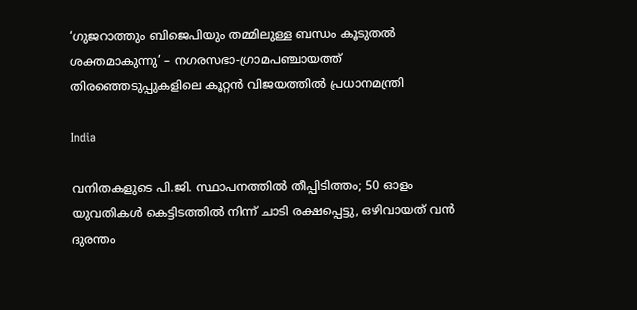‘ഗുജറാത്തും ബിജെപിയും തമ്മിലുള്ള ബന്ധം കൂടുതൽ ശക്തമാകുന്നു’ – നഗരസഭാ-ഗ്രാമപഞ്ചായത്ത് തിരഞ്ഞെടുപ്പുകളിലെ കൂറ്റൻ വിജയത്തിൽ പ്രധാനമന്ത്രി

India

വനിതകളുടെ പി.ജി. സ്ഥാപനത്തിൽ തീപ്പിടിത്തം; 50 ഓളം യുവതികൾ കെട്ടിടത്തിൽ നിന്ന് ചാടി രക്ഷപ്പെട്ടു, ഒഴിവായത് വന്‍ ദുരന്തം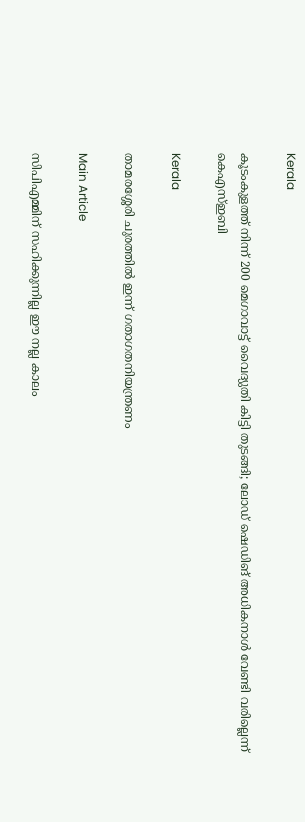Kerala

കൂടംകുളത്ത് നിന്ന് 200 മെഗാവാട്ട് വൈദ്യുതി കിട്ടി തുടങ്ങി; ലോഡ് ഷെഡിങ് അധികനാള്‍ വേണ്ടി വരില്ലെന്ന് കെഎസ്ഇബി

Kerala

താമരശ്ശേരി ചുരത്തിൽ ഇന്ന് ഗതാഗതനിയന്ത്രണം

Main Article

സിപിഎമ്മിന് സഹിക്കുന്നില്ല ഈ നല്ല കാലം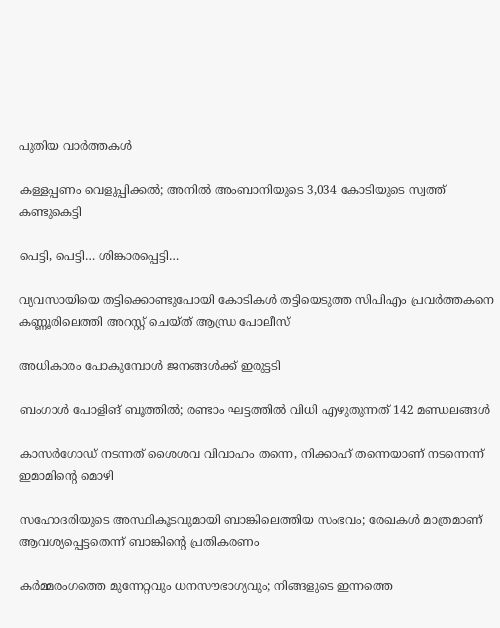പുതിയ വാര്‍ത്തകള്‍

കള്ളപ്പണം വെളുപ്പിക്കല്‍; അനില്‍ അംബാനിയുടെ 3,034 കോടിയുടെ സ്വത്ത് കണ്ടുകെട്ടി

പെട്ടി, പെട്ടി… ശിങ്കാരപ്പെട്ടി…

വ്യവസായിയെ തട്ടിക്കൊണ്ടുപോയി കോടികൾ തട്ടിയെടുത്ത സിപിഎം പ്രവർത്തകനെ കണ്ണൂരിലെത്തി അറസ്റ്റ് ചെയ്ത് ആന്ധ്ര പോലീസ്

അധികാരം പോകുമ്പോള്‍ ജനങ്ങള്‍ക്ക് ഇരുട്ടടി

ബംഗാൾ പോളിങ് ബൂത്തിൽ; രണ്ടാം ഘട്ടത്തിൽ വിധി എഴുതുന്നത് 142 മണ്ഡലങ്ങൾ

കാസർഗോഡ് നടന്നത് ശൈശവ വിവാഹം തന്നെ, നിക്കാഹ് തന്നെയാണ് നടന്നെന്ന് ഇമാമിന്റെ മൊഴി

സഹോദരിയുടെ അസ്ഥികൂടവുമായി ബാങ്കിലെത്തിയ സംഭവം; രേഖകൾ മാത്രമാണ് ആവശ്യപ്പെട്ടതെന്ന് ബാങ്കിന്റെ പ്രതികരണം

കർമ്മരംഗത്തെ മുന്നേറ്റവും ധനസൗഭാഗ്യവും; നിങ്ങളുടെ ഇന്നത്തെ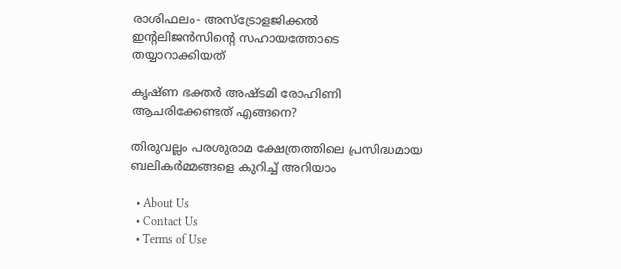രാശിഫലം- അസ്ട്രോളജിക്കൽ ഇന്റലിജൻസിന്റെ സഹായത്തോടെ തയ്യാറാക്കിയത്

കൃഷ്ണ ഭക്തര്‍ അഷ്ടമി രോഹിണി ആചരിക്കേണ്ടത് എങ്ങനെ?

തിരുവല്ലം പരശുരാമ ക്ഷേത്രത്തിലെ പ്രസിദ്ധമായ ബലികര്‍മ്മങ്ങളെ കുറിച്ച് അറിയാം

  • About Us
  • Contact Us
  • Terms of Use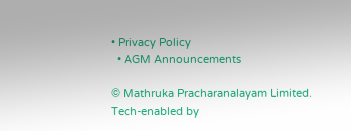• Privacy Policy
  • AGM Announcements

© Mathruka Pracharanalayam Limited.
Tech-enabled by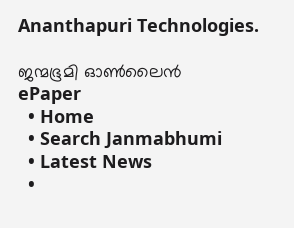Ananthapuri Technologies.

ജന്മഭൂമി ഓണ്‍ലൈന്‍
ePaper
  • Home
  • Search Janmabhumi
  • Latest News
  •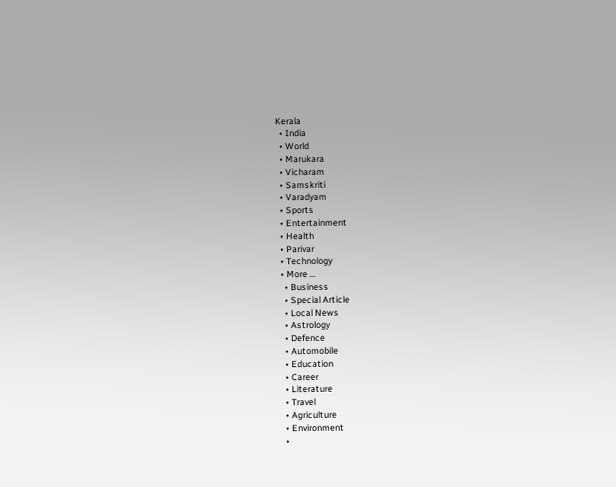Kerala
  • India
  • World
  • Marukara
  • Vicharam
  • Samskriti
  • Varadyam
  • Sports
  • Entertainment
  • Health
  • Parivar
  • Technology
  • More …
    • Business
    • Special Article
    • Local News
    • Astrology
    • Defence
    • Automobile
    • Education
    • Career
    • Literature
    • Travel
    • Agriculture
    • Environment
    •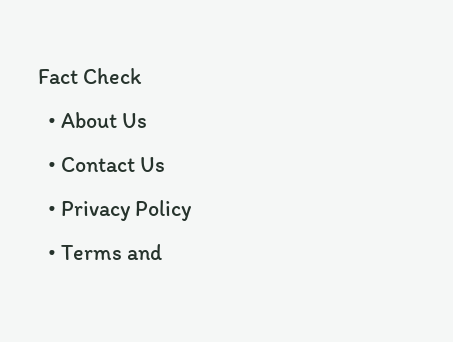Fact Check
  • About Us
  • Contact Us
  • Privacy Policy
  • Terms and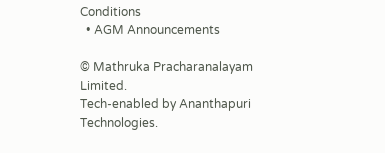Conditions
  • AGM Announcements

© Mathruka Pracharanalayam Limited.
Tech-enabled by Ananthapuri Technologies.